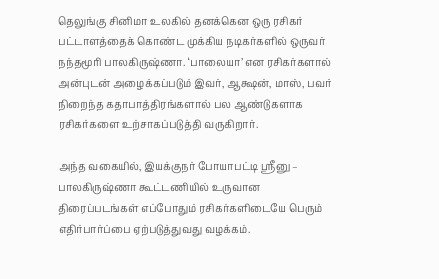தெலுங்கு சினிமா உலகில் தனக்கென ஒரு ரசிகர் பட்டாளத்தைக் கொண்ட முக்கிய நடிகர்களில் ஒருவர் நந்தமூரி பாலகிருஷ்ணா. ‘பாலையா’ என ரசிகர்களால் அன்புடன் அழைக்கப்படும் இவர், ஆக்ஷன், மாஸ், பவர் நிறைந்த கதாபாத்திரங்களால் பல ஆண்டுகளாக ரசிகர்களை உற்சாகப்படுத்தி வருகிறார்.

அந்த வகையில், இயக்குநர் போயாபட்டி ஸ்ரீனு – பாலகிருஷ்ணா கூட்டணியில் உருவான திரைப்படங்கள் எப்போதும் ரசிகர்களிடையே பெரும் எதிர்பார்ப்பை ஏற்படுத்துவது வழக்கம்.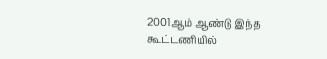2001ஆம் ஆண்டு இந்த கூட்டணியில்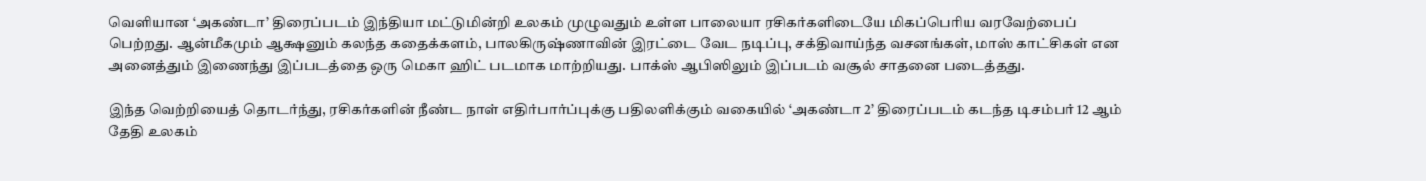வெளியான ‘அகண்டா’ திரைப்படம் இந்தியா மட்டுமின்றி உலகம் முழுவதும் உள்ள பாலையா ரசிகர்களிடையே மிகப்பெரிய வரவேற்பைப் பெற்றது. ஆன்மீகமும் ஆக்ஷனும் கலந்த கதைக்களம், பாலகிருஷ்ணாவின் இரட்டை வேட நடிப்பு, சக்திவாய்ந்த வசனங்கள், மாஸ் காட்சிகள் என அனைத்தும் இணைந்து இப்படத்தை ஒரு மெகா ஹிட் படமாக மாற்றியது. பாக்ஸ் ஆபிஸிலும் இப்படம் வசூல் சாதனை படைத்தது.

இந்த வெற்றியைத் தொடர்ந்து, ரசிகர்களின் நீண்ட நாள் எதிர்பார்ப்புக்கு பதிலளிக்கும் வகையில் ‘அகண்டா 2’ திரைப்படம் கடந்த டிசம்பர் 12 ஆம் தேதி உலகம்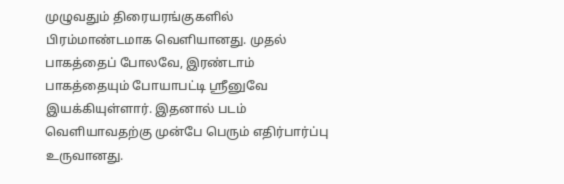முழுவதும் திரையரங்குகளில் பிரம்மாண்டமாக வெளியானது. முதல் பாகத்தைப் போலவே, இரண்டாம் பாகத்தையும் போயாபட்டி ஸ்ரீனுவே இயக்கியுள்ளார். இதனால் படம் வெளியாவதற்கு முன்பே பெரும் எதிர்பார்ப்பு உருவானது.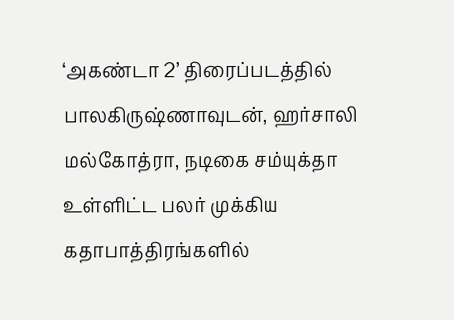‘அகண்டா 2’ திரைப்படத்தில் பாலகிருஷ்ணாவுடன், ஹர்சாலி மல்கோத்ரா, நடிகை சம்யுக்தா உள்ளிட்ட பலர் முக்கிய கதாபாத்திரங்களில்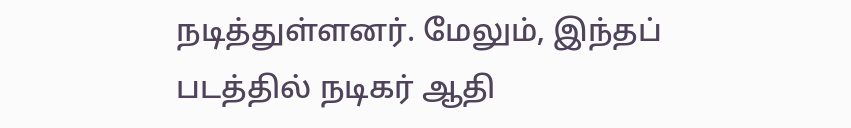நடித்துள்ளனர். மேலும், இந்தப் படத்தில் நடிகர் ஆதி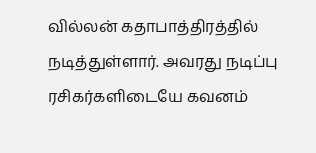வில்லன் கதாபாத்திரத்தில் நடித்துள்ளார். அவரது நடிப்பு ரசிகர்களிடையே கவனம்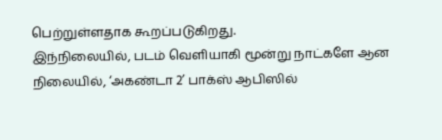பெற்றுள்ளதாக கூறப்படுகிறது.
இந்நிலையில், படம் வெளியாகி மூன்று நாட்களே ஆன நிலையில், ‘அகண்டா 2’ பாக்ஸ் ஆபிஸில்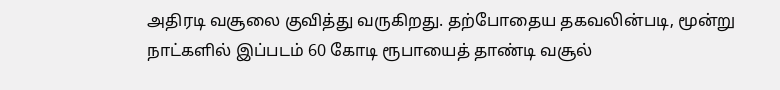அதிரடி வசூலை குவித்து வருகிறது. தற்போதைய தகவலின்படி, மூன்று நாட்களில் இப்படம் 60 கோடி ரூபாயைத் தாண்டி வசூல்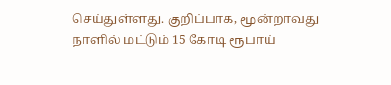செய்துள்ளது. குறிப்பாக, மூன்றாவது நாளில் மட்டும் 15 கோடி ரூபாய்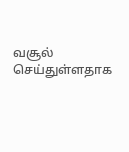வசூல் செய்துள்ளதாக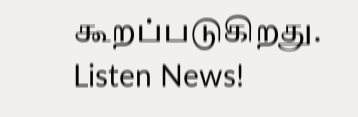கூறப்படுகிறது.
Listen News!